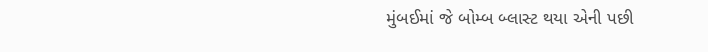મુંબઈમાં જે બોમ્બ બ્લાસ્ટ થયા એની પછી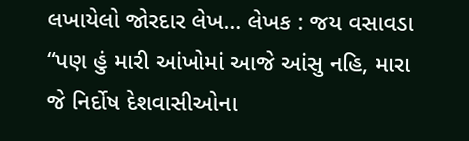લખાયેલો જોરદાર લેખ… લેખક : જય વસાવડા “પણ હું મારી આંખોમાં આજે આંસુ નહિ, મારા જે નિર્દોષ દેશવાસીઓના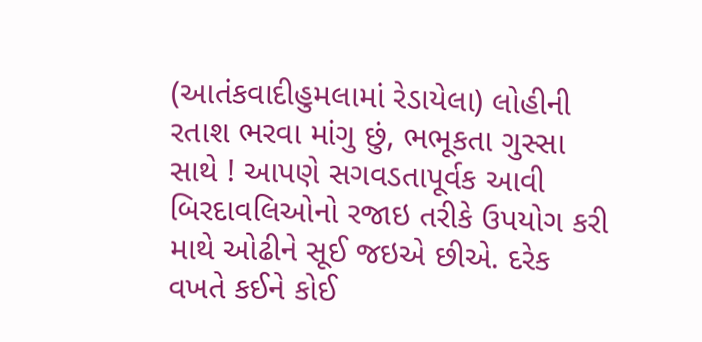(આતંકવાદીહુમલામાં રેડાયેલા) લોહીની રતાશ ભરવા માંગુ છું, ભભૂકતા ગુસ્સા સાથે ! આપણે સગવડતાપૂર્વક આવી બિરદાવલિઓનો રજાઇ તરીકે ઉપયોગ કરી માથે ઓઢીને સૂઈ જઇએ છીએ. દરેક વખતે કઈને કોઈ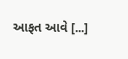આફત આવે [...]